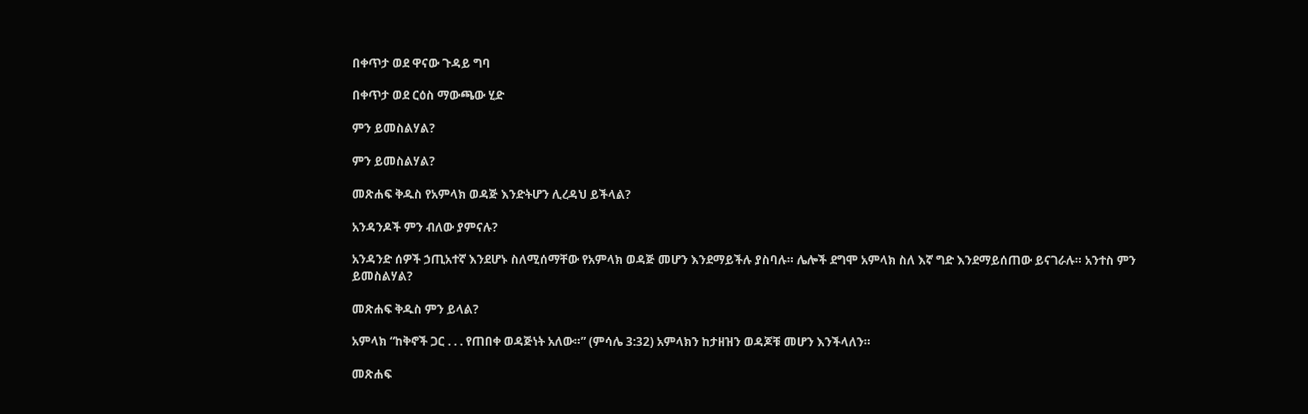በቀጥታ ወደ ዋናው ጉዳይ ግባ

በቀጥታ ወደ ርዕስ ማውጫው ሂድ

ምን ይመስልሃል?

ምን ይመስልሃል?

መጽሐፍ ቅዱስ የአምላክ ወዳጅ እንድትሆን ሊረዳህ ይችላል?

አንዳንዶች ምን ብለው ያምናሉ?

አንዳንድ ሰዎች ኃጢአተኛ እንደሆኑ ስለሚሰማቸው የአምላክ ወዳጅ መሆን እንደማይችሉ ያስባሉ። ሌሎች ደግሞ አምላክ ስለ እኛ ግድ እንደማይሰጠው ይናገራሉ። አንተስ ምን ይመስልሃል?

መጽሐፍ ቅዱስ ምን ይላል?

አምላክ “ከቅኖች ጋር . . . የጠበቀ ወዳጅነት አለው።” (ምሳሌ 3:32) አምላክን ከታዘዝን ወዳጆቹ መሆን እንችላለን።

መጽሐፍ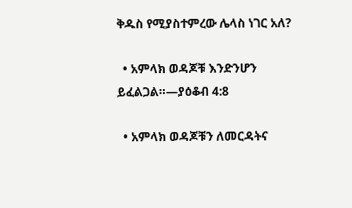ቅዱስ የሚያስተምረው ሌላስ ነገር አለ?

  • አምላክ ወዳጆቹ እንድንሆን ይፈልጋል።—ያዕቆብ 4:8

  • አምላክ ወዳጆቹን ለመርዳትና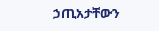ኃጢአታቸውን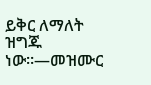ይቅር ለማለት ዝግጁ ነው።—መዝሙር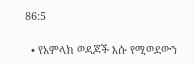86:5

  • የአምላክ ወዳጆች እሱ የሚወደውን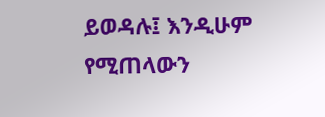ይወዳሉ፤ እንዲሁም የሚጠላውን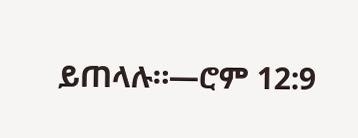ይጠላሉ።—ሮም 12:9